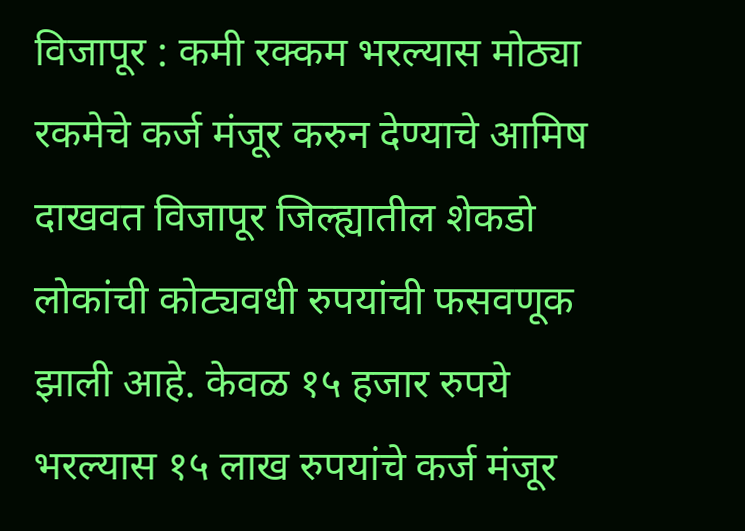विजापूर : कमी रक्कम भरल्यास मोठ्या रकमेचे कर्ज मंजूर करुन देण्याचे आमिष दाखवत विजापूर जिल्ह्यातील शेकडो लोकांची कोट्यवधी रुपयांची फसवणूक झाली आहे. केवळ १५ हजार रुपये भरल्यास १५ लाख रुपयांचे कर्ज मंजूर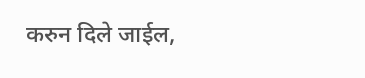करुन दिले जाईल,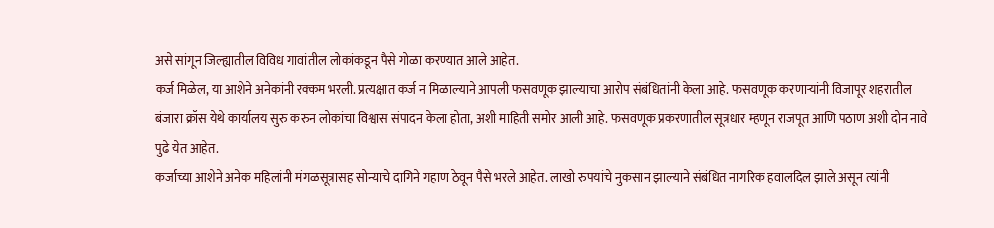असे सांगून जिल्ह्यातील विविध गावांतील लोकांकडून पैसे गोळा करण्यात आले आहेत.
कर्ज मिळेल, या आशेने अनेकांनी रक्कम भरली. प्रत्यक्षात कर्ज न मिळाल्याने आपली फसवणूक झाल्याचा आरोप संबंधितांनी केला आहे. फसवणूक करणाऱ्यांनी विजापूर शहरातील बंजारा क्रॉस येथे कार्यालय सुरु करुन लोकांचा विश्वास संपादन केला होता, अशी माहिती समोर आली आहे. फसवणूक प्रकरणातील सूत्रधार म्हणून राजपूत आणि पठाण अशी दोन नावे पुढे येत आहेत.
कर्जाच्या आशेने अनेक महिलांनी मंगळसूत्रासह सोन्याचे दागिने गहाण ठेवून पैसे भरले आहेत. लाखो रुपयांचे नुकसान झाल्याने संबंधित नागरिक हवालदिल झाले असून त्यांनी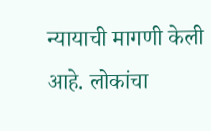न्यायाची मागणी केली आहे. लोकांचा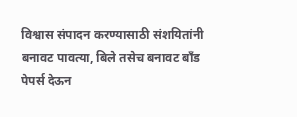विश्वास संपादन करण्यासाठी संशयितांनी बनावट पावत्या, बिले तसेच बनावट बाँड पेपर्स देऊन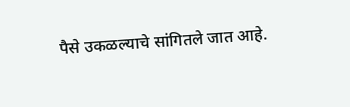पैसे उकळल्याचे सांगितले जात आहे.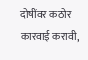दोषींवर कठोर कारवाई करावी,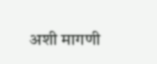अशी मागणी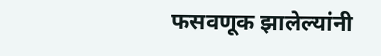फसवणूक झालेल्यांनी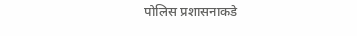पोलिस प्रशासनाकडे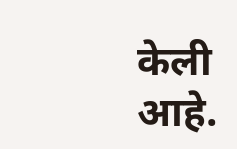केली आहे.